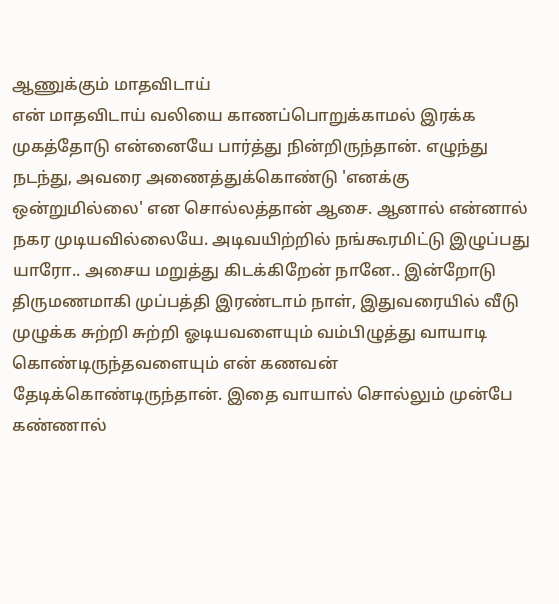ஆணுக்கும் மாதவிடாய்
என் மாதவிடாய் வலியை காணப்பொறுக்காமல் இரக்க முகத்தோடு என்னையே பார்த்து நின்றிருந்தான். எழுந்து நடந்து, அவரை அணைத்துக்கொண்டு 'எனக்கு ஒன்றுமில்லை' என சொல்லத்தான் ஆசை. ஆனால் என்னால் நகர முடியவில்லையே. அடிவயிற்றில் நங்கூரமிட்டு இழுப்பது யாரோ.. அசைய மறுத்து கிடக்கிறேன் நானே.. இன்றோடு திருமணமாகி முப்பத்தி இரண்டாம் நாள், இதுவரையில் வீடு முழுக்க சுற்றி சுற்றி ஓடியவளையும் வம்பிழுத்து வாயாடி கொண்டிருந்தவளையும் என் கணவன் தேடிக்கொண்டிருந்தான். இதை வாயால் சொல்லும் முன்பே கண்ணால்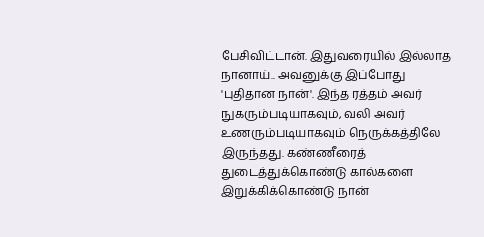பேசிவிட்டான். இதுவரையில் இல்லாத நானாய்.. அவனுக்கு இப்போது 'புதிதான நான்'. இந்த ரத்தம் அவர் நுகரும்படியாகவும், வலி அவர் உணரும்படியாகவும் நெருக்கத்திலே இருந்தது. கண்ணீரைத் துடைத்துக்கொண்டு கால்களை இறுக்கிக்கொண்டு நான்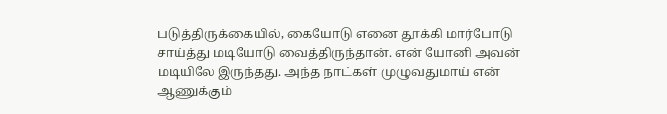படுத்திருக்கையில், கையோடு எனை தூக்கி மார்போடு சாய்த்து மடியோடு வைத்திருந்தான். என் யோனி அவன் மடியிலே இருந்தது. அந்த நாட்கள் முழுவதுமாய் என் ஆணுக்கும்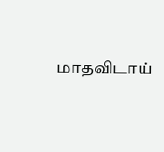மாதவிடாய்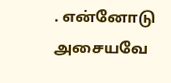. என்னோடு அசையவே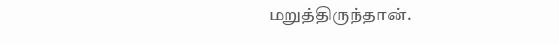மறுத்திருந்தான்.